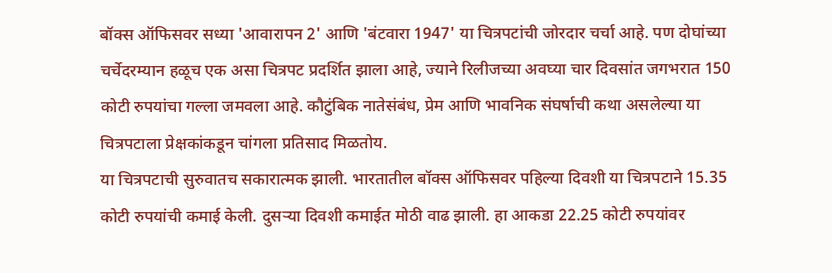बॉक्स ऑफिसवर सध्या 'आवारापन 2' आणि 'बंटवारा 1947' या चित्रपटांची जोरदार चर्चा आहे. पण दोघांच्या चर्चेदरम्यान हळूच एक असा चित्रपट प्रदर्शित झाला आहे, ज्याने रिलीजच्या अवघ्या चार दिवसांत जगभरात 150 कोटी रुपयांचा गल्ला जमवला आहे. कौटुंबिक नातेसंबंध, प्रेम आणि भावनिक संघर्षाची कथा असलेल्या या चित्रपटाला प्रेक्षकांकडून चांगला प्रतिसाद मिळतोय.
या चित्रपटाची सुरुवातच सकारात्मक झाली. भारतातील बॉक्स ऑफिसवर पहिल्या दिवशी या चित्रपटाने 15.35 कोटी रुपयांची कमाई केली. दुसऱ्या दिवशी कमाईत मोठी वाढ झाली. हा आकडा 22.25 कोटी रुपयांवर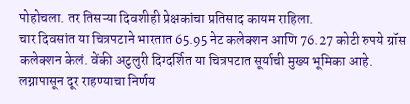पोहोचला. तर तिसऱ्या दिवशीही प्रेक्षकांचा प्रतिसाद कायम राहिला.
चार दिवसांत या चित्रपटाने भारतात 65.95 नेट कलेक्शन आणि 76.27 कोटी रुपये ग्रॉस कलेक्शन केलं. वेंकी अटुलुरी दिग्दर्शित या चित्रपटात सूर्याची मुख्य भूमिका आहे. लग्नापासून दूर राहण्याचा निर्णय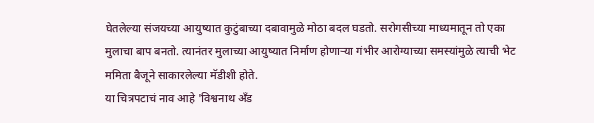घेतलेल्या संजयच्या आयुष्यात कुटुंबाच्या दबावामुळे मोठा बदल घडतो. सरोगसीच्या माध्यमातून तो एका मुलाचा बाप बनतो. त्यानंतर मुलाच्या आयुष्यात निर्माण होणाऱ्या गंभीर आरोग्याच्या समस्यांमुळे त्याची भेट ममिता बैजूने साकारलेल्या मॅडीशी होते.
या चित्रपटाचं नाव आहे 'विश्वनाथ अँड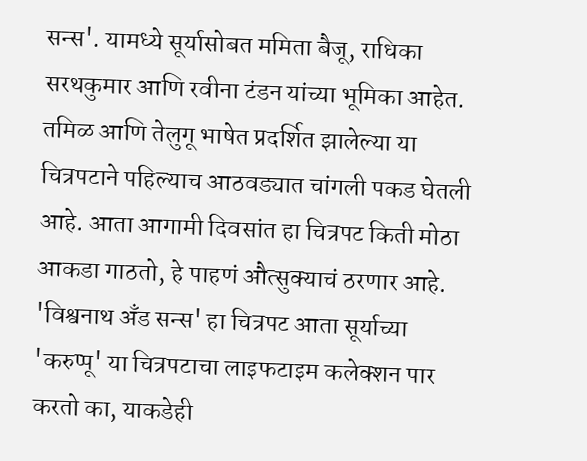सन्स'. यामध्ये सूर्यासोबत ममिता बैजू, राधिका सरथकुमार आणि रवीना टंडन यांच्या भूमिका आहेत. तमिळ आणि तेलुगू भाषेत प्रदर्शित झालेल्या या चित्रपटाने पहिल्याच आठवड्यात चांगली पकड घेतली आहे. आता आगामी दिवसांत हा चित्रपट किती मोठा आकडा गाठतो, हे पाहणं औत्सुक्याचं ठरणार आहे.
'विश्वनाथ अँड सन्स' हा चित्रपट आता सूर्याच्या 'करुप्पू' या चित्रपटाचा लाइफटाइम कलेक्शन पार करतो का, याकडेही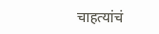चाहत्यांचं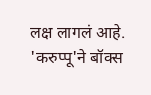लक्ष लागलं आहे. 'करुप्पू'ने बॉक्स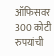ऑफिसवर 300 कोटी रुपयांची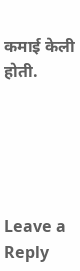कमाई केली होती.





Leave a Reply